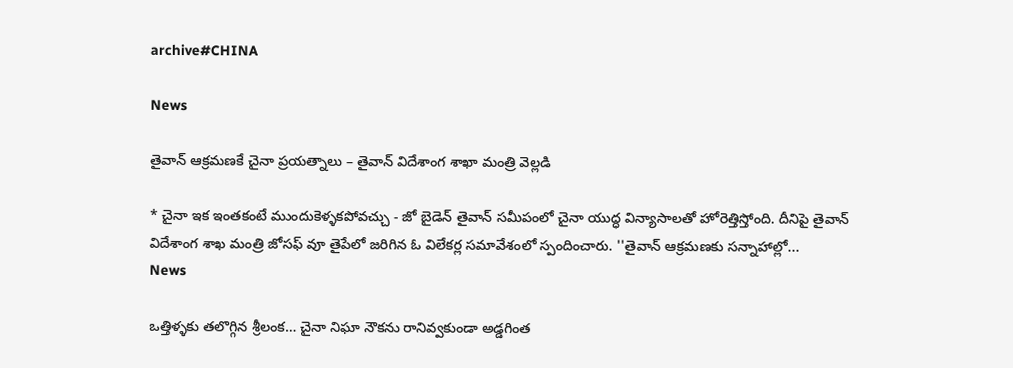archive#CHINA

News

తైవాన్ ఆక్రమణకే చైనా ప్రయత్నాలు – తైవాన్ విదేశాంగ శాఖా మంత్రి వెల్లడి

* చైనా ఇక ఇంతకంటే ముందుకెళ్ళకపోవచ్చు - జో బైడెన్ తైవాన్‌ సమీపంలో చైనా యుద్ధ విన్యాసాలతో హోరెత్తిస్తోంది. దీనిపై తైవాన్‌ విదేశాంగ శాఖ మంత్రి జోసఫ్‌ వూ తైపేలో జరిగిన ఓ విలేకర్ల సమావేశంలో స్పందించారు. ''తైవాన్‌ ఆక్రమణకు సన్నాహాల్లో...
News

ఒత్తిళ్ళ‌కు తలొగ్గిన శ్రీలంక… చైనా నిఘా నౌకను రానివ్వకుండా అడ్డగింత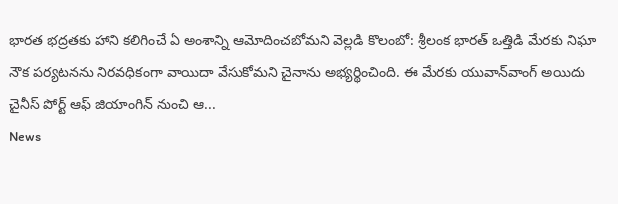భారత భద్రతకు హాని కలిగించే ఏ అంశాన్ని ఆమోదించబోమని వెల్లడి కొలంబో: శ్రీలంక భారత్‌ ఒత్తిడి మేరకు నిఘా నౌక పర్యటనను నిరవధికంగా వాయిదా వేసుకోమని చైనాను అభ్యర్థించింది. ఈ మేరకు యువాన్‌వాంగ్ అయిదు చైనీస్‌ పోర్ట్‌ ఆఫ్‌ జియాంగిన్‌ నుంచి ఆ...
News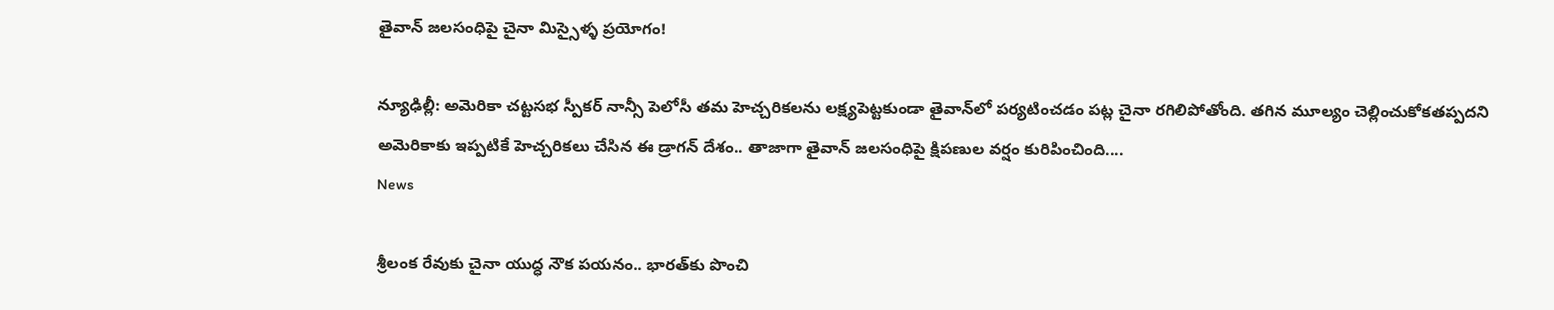తైవాన్ జలసంధిపై చైనా మిస్సైళ్ళ ప్ర‌యోగం!

న్యూఢిల్లీ: అమెరికా చట్టసభ స్పీకర్ నాన్సీ పెలోసీ తమ హెచ్చరికలను లక్ష్యపెట్టకుండా తైవాన్‌లో పర్యటించడం పట్ల చైనా రగిలిపోతోంది. తగిన మూల్యం చెల్లించుకోకతప్పదని అమెరికాకు ఇప్పటికే హెచ్చరికలు చేసిన ఈ డ్రాగన్ దేశం.. తాజాగా తైవాన్ జలసంధిపై క్షిపణుల వర్షం కురిపించింది....
News

శ్రీలంక రేవుకు చైనా యుద్ధ నౌక ప‌య‌నం.. భార‌త్‌కు పొంచి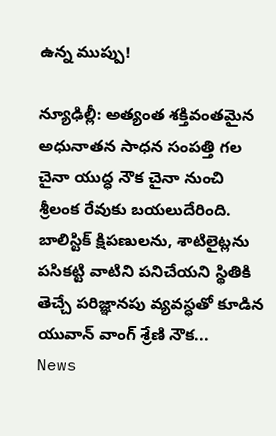ఉన్న ముప్పు!

న్యూఢిల్లీ: అత్యంత శక్తివంతమైన అధునాతన సాధన సంపత్తి గల చైనా యుద్ధ నౌక చైనా నుంచి శ్రీలంక రేవుకు బయలుదేరింది. బాలిస్టిక్ క్షిపణులను, శాటిలైట్లను పసికట్టి వాటిని పనిచేయని స్థితికి తెచ్చే పరిజ్ఞానపు వ్యవస్ధతో కూడిన యువాన్ వాంగ్ శ్రేణి నౌక...
News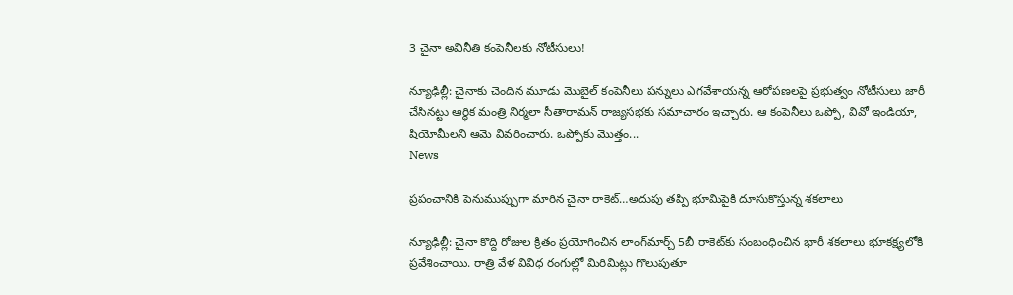3 చైనా అవినీతి కంపెనీలకు నోటీసులు!

న్యూఢిల్లీ: చైనాకు చెందిన మూడు మొబైల్‌ కంపెనీలు పన్నులు ఎగవేశాయన్న ఆరోపణలపై ప్రభుత్వం నోటీసులు జారీ చేసినట్టు ఆర్థిక మంత్రి నిర్మలా సీతారామన్‌ రాజ్యసభకు సమాచారం ఇచ్చారు. ఆ కంపెనీలు ఒప్పో, వివో ఇండియా, షియోమీలని ఆమె వివరించారు. ఒప్పోకు మొత్తం...
News

ప్రపంచానికి పెనుముప్పుగా మారిన‌ చైనా రాకెట్…అదుపు తప్పి భూమిపైకి దూసుకొస్తున్న శకలాలు

న్యూఢిల్లీ: చైనా కొద్ది రోజుల క్రితం ప్రయోగించిన లాంగ్‌మార్చ్‌ 5బీ రాకెట్‌కు సంబంధించిన భారీ శకలాలు భూకక్ష్యలోకి ప్రవేశించాయి. రాత్రి వేళ వివిధ రంగుల్లో మిరిమిట్లు గొలుపుతూ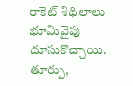రాకెట్‌ శిథిలాలు భూమివైపు దూసుకొచ్చాయి. తూర్పు,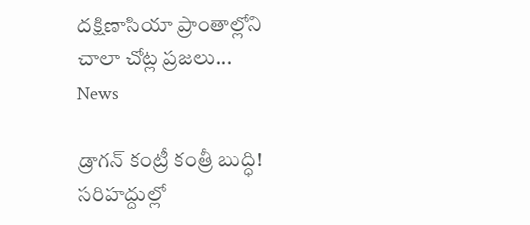దక్షిణాసియా ప్రాంతాల్లోని చాలా చోట్ల ప్రజలు...
News

డ్రాగన్ కంట్రీ కంత్రీ బుద్ధి! సరిహద్దుల్లో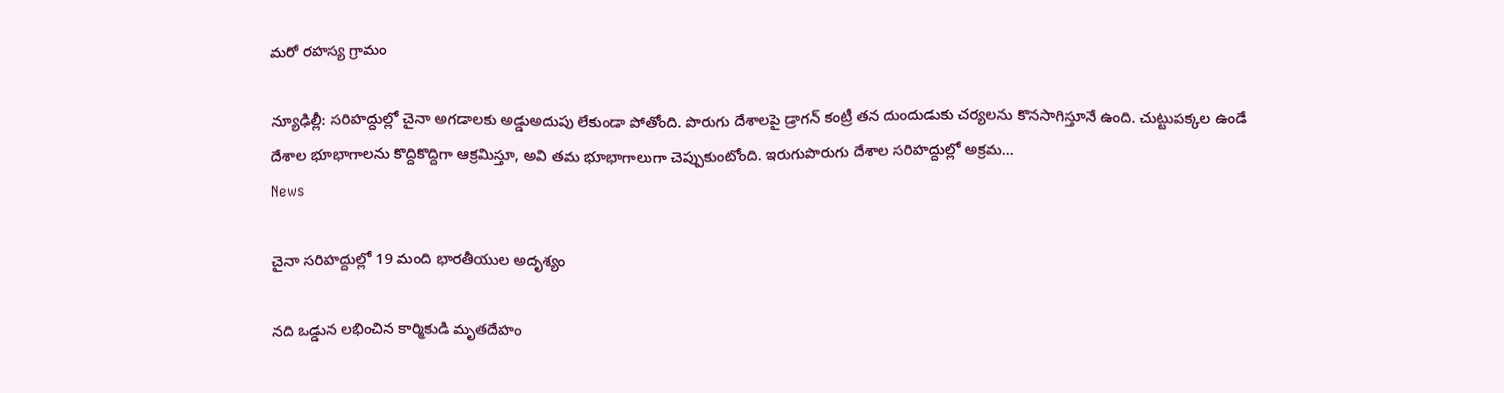మరో రహస్య గ్రామం

న్యూఢిల్లీ: సరిహద్దుల్లో చైనా అగడాలకు అడ్డుఅదుపు లేకుండా పోతోంది. పొరుగు దేశాలపై డ్రాగన్ కంట్రీ త‌న‌ దుందుడుకు చ‌ర్య‌ల‌ను కొన‌సాగిస్తూనే ఉంది. చుట్టుప‌క్క‌ల ఉండే దేశాల భూభాగాల‌ను కొద్దికొద్దిగా ఆక్రమిస్తూ, అవి త‌మ భూభాగాలుగా చెప్పుకుంటోంది. ఇరుగుపొరుగు దేశాల సరిహద్దుల్లో అక్రమ...
News

చైనా సరిహద్దుల్లో 19 మంది భారతీయుల అదృశ్యం

నది ఒడ్డున లభించిన కార్మికుడి మృతదేహం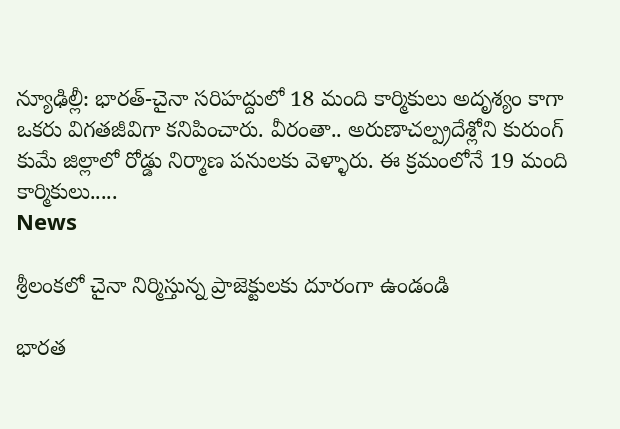న్యూఢిల్లీ: భారత్-చైనా సరిహద్దులో 18 మంది కార్మికులు అదృశ్యం కాగా ఒకరు విగతజీవిగా కనిపించారు. వీరంతా.. అరుణాచల్ప్రదేశ్లోని కురుంగ్ కుమే జిల్లాలో రోడ్డు నిర్మాణ పనులకు వెళ్ళారు. ఈ క్రమంలోనే 19 మంది కార్మికులు.....
News

శ్రీలంకలో చైనా నిర్మిస్తున్న ప్రాజెక్టులకు దూరంగా ఉండండి

భారత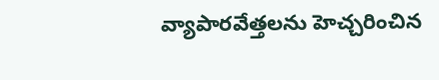వ్యాపారవేత్తలను హెచ్చరించిన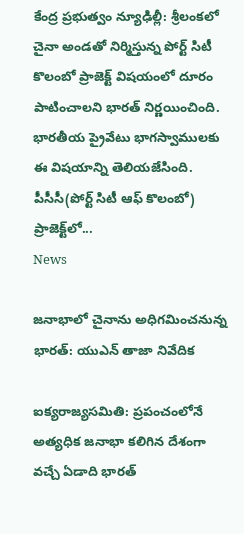కేంద్ర ప్రభుత్వం న్యూఢిల్లీ: శ్రీలంకలో చైనా అండతో నిర్మిస్తున్న పోర్ట్ సిటీ కొలంబో ప్రాజెక్ట్‌ విషయంలో దూరం పాటించాలని భారత్ నిర్ణయించింది. భారతీయ ప్రైవేటు భాగస్వాములకు ఈ విషయాన్ని తెలియజేసింది. పీసీసీ(పోర్ట్ సిటీ ఆఫ్ కొలంబో) ప్రాజెక్ట్‌లో...
News

జనాభాలో చైనాను అధిగమించనున్న భారత్: యుఎన్ తాజా నివేదిక

ఐక్యరాజ్యసమితి: ప్రపంచంలోనే అత్యధిక జనాభా కలిగిన దేశంగా వచ్చే ఏడాది భారత్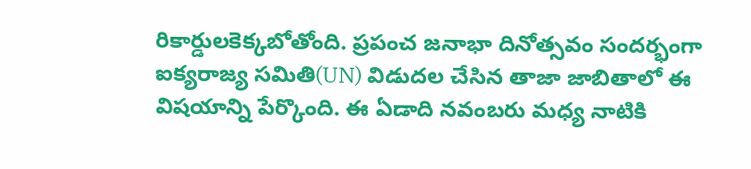రికార్డులకెక్కబోతోంది. ప్రపంచ జనాభా దినోత్సవం సందర్భంగా ఐక్యరాజ్య సమితి(UN) విడుదల చేసిన తాజా జాబితాలో ఈ విషయాన్ని పేర్కొంది. ఈ ఏడాది నవంబరు మధ్య నాటికి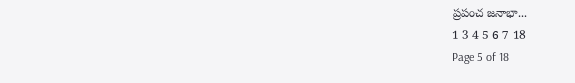ప్రపంచ జనాభా...
1 3 4 5 6 7 18
Page 5 of 18